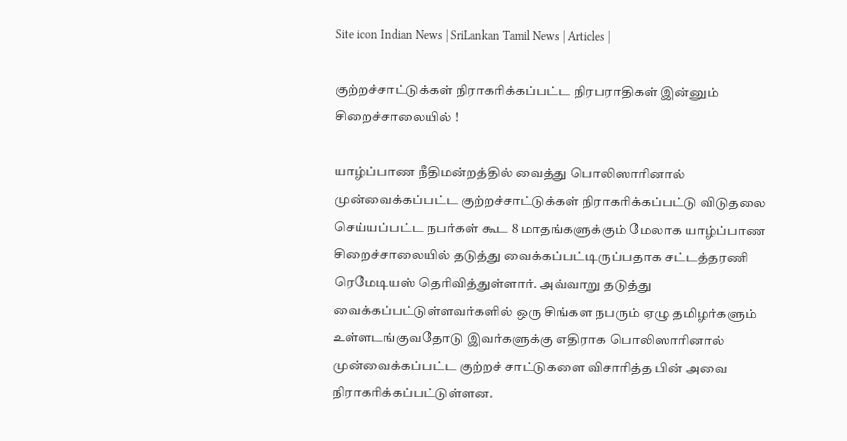Site icon Indian News | SriLankan Tamil News | Articles |

குற்றச்சாட்டுக்கள் நிராகரிக்கப்பட்ட நிரபராதிகள் இன்னும் சிறைச்சாலையில் !

யாழ்ப்பாண நீதிமன்றத்தில் வைத்து பொலிஸாரினால் முன்வைக்கப்பட்ட குற்றச்சாட்டுக்கள் நிராகரிக்கப்பட்டு விடுதலை செய்யப்பட்ட நபர்கள் கூட 8 மாதங்களுக்கும் மேலாக யாழ்ப்பாண சிறைச்சாலையில் தடுத்து வைக்கப்பட்டிருப்பதாக சட்டத்தரணி ரெமேடியஸ் தெரிவித்துள்ளார். அவ்வாறு தடுத்து வைக்கப்பட்டுள்ளவர்களில் ஒரு சிங்கள நபரும் ஏழு தமிழர்களும் உள்ளடங்குவதோடு இவர்களுக்கு எதிராக பொலிஸாரினால் முன்வைக்கப்பட்ட குற்றச் சாட்டுகளை விசாரித்த பின் அவை நிராகரிக்கப்பட்டுள்ளன.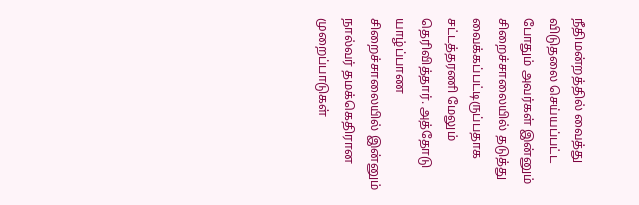நீதிமன்றத்தில் வைத்து விடுதலை செய்யப்பட்ட போதும் அவர்கள் இன்னும் சிறைச்சாலையில் தடுத்து வைக்கப்பட்டிருப்பதாக சட்டத்தரணி மேலும் தெரிவித்தார். அத்தோடு யாழ்ப்பாண சிறைச்சாலையில் இன்னும் நால்வர் தமக்கெதிரான முறைப்பாடுகள்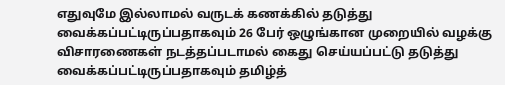எதுவுமே இல்லாமல் வருடக் கணக்கில் தடுத்து வைக்கப்பட்டிருப்பதாகவும் 26 பேர் ஒழுங்கான முறையில் வழக்கு விசாரணைகள் நடத்தப்படாமல் கைது செய்யப்பட்டு தடுத்து வைக்கப்பட்டிருப்பதாகவும் தமிழ்த்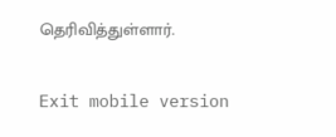தெரிவித்துள்ளார்.

Exit mobile version